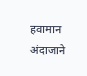हवामान अंदाजाने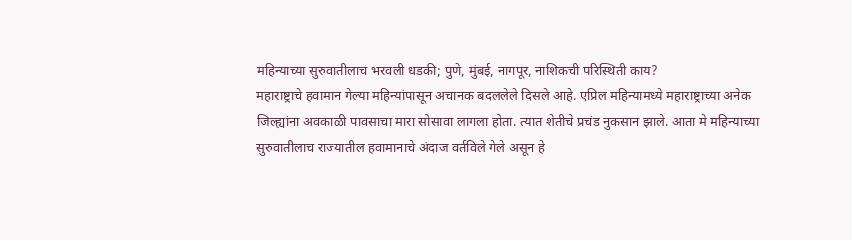महिन्याच्या सुरुवातीलाच भरवली धडकी; पुणे, मुंबई, नागपूर, नाशिकची परिस्थिती काय?
महाराष्ट्राचे हवामान गेल्या महिन्यांपासून अचानक बदललेले दिसले आहे. एप्रिल महिन्यामध्ये महाराष्ट्राच्या अनेक जिल्ह्यांना अवकाळी पावसाचा मारा सोसावा लागला होता. त्यात शेतीचे प्रचंड नुकसान झाले. आता मे महिन्याच्या सुरुवातीलाच राज्यातील हवामानाचे अंदाज वर्तविले गेले असून हे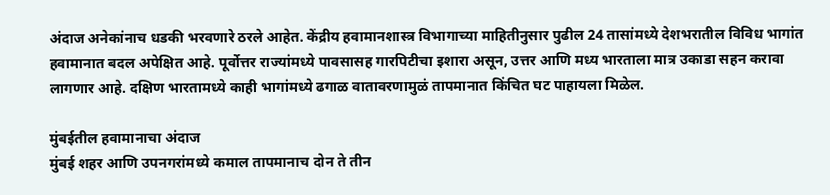अंदाज अनेकांनाच धडकी भरवणारे ठरले आहेत. केंद्रीय हवामानशास्त्र विभागाच्या माहितीनुसार पुढील 24 तासांमध्ये देशभरातील विविध भागांत हवामानात बदल अपेक्षित आहे. पूर्वोत्तर राज्यांमध्ये पावसासह गारपिटीचा इशारा असून, उत्तर आणि मध्य भारताला मात्र उकाडा सहन करावा लागणार आहे. दक्षिण भारतामध्ये काही भागांमध्ये ढगाळ वातावरणामुळं तापमानात किंचित घट पाहायला मिळेल.

मुंबईतील हवामानाचा अंदाज
मुंबई शहर आणि उपनगरांमध्ये कमाल तापमानाच दोन ते तीन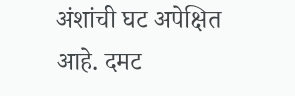अंशांची घट अपेक्षित आहे. दमट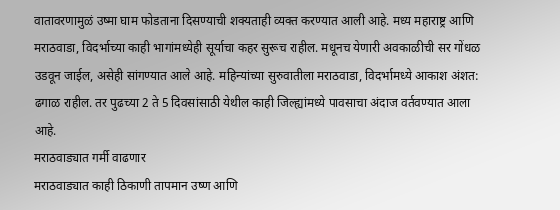वातावरणामुळं उष्मा घाम फोडताना दिसण्याची शक्यताही व्यक्त करण्यात आली आहे. मध्य महाराष्ट्र आणि मराठवाडा, विदर्भाच्या काही भागांमध्येही सूर्याचा कहर सुरूच राहील. मधूनच येणारी अवकाळीची सर गोंधळ उडवून जाईल, असेही सांगण्यात आले आहे. महिन्यांच्या सुरुवातीला मराठवाडा, विदर्भामध्ये आकाश अंशत: ढगाळ राहील. तर पुढच्या 2 ते 5 दिवसांसाठी येथील काही जिल्ह्यांमध्ये पावसाचा अंदाज वर्तवण्यात आला आहे.
मराठवाड्यात गर्मी वाढणार
मराठवाड्यात काही ठिकाणी तापमान उष्ण आणि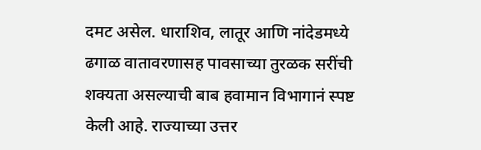दमट असेल. धाराशिव, लातूर आणि नांदेडमध्ये ढगाळ वातावरणासह पावसाच्या तुरळक सरींची शक्यता असल्याची बाब हवामान विभागानं स्पष्ट केली आहे. राज्याच्या उत्तर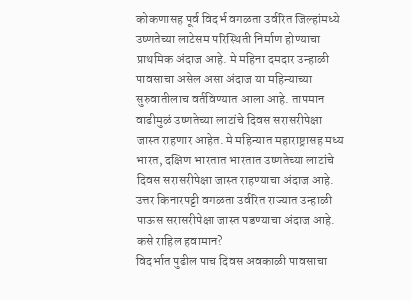कोकणासह पूर्व विदर्भ वगळता उर्वरित जिल्हांमध्ये उष्णतेच्या लाटेसम परिस्थिती निर्माण होण्याचा प्राथमिक अंदाज आहे. मे महिना दमदार उन्हाळी पावसाचा असेल असा अंदाज या महिन्याच्या सुरुवातीलाच वर्तविण्यात आला आहे. तापमान वाढीमुळं उष्णतेच्या लाटांचे दिवस सरासरीपेक्षा जास्त राहणार आहेत. मे महिन्यात महाराष्ट्रासह मध्य भारत, दक्षिण भारतात भारतात उष्णतेच्या लाटांचे दिवस सरासरीपेक्षा जास्त राहण्याचा अंदाज आहे. उत्तर किनारपट्टी वगळता उर्वरित राज्यात उन्हाळी पाऊस सरासरीपेक्षा जास्त पडण्याचा अंदाज आहे.
कसे राहिल हवामान?
विदर्भात पुढील पाच दिवस अवकाळी पावसाचा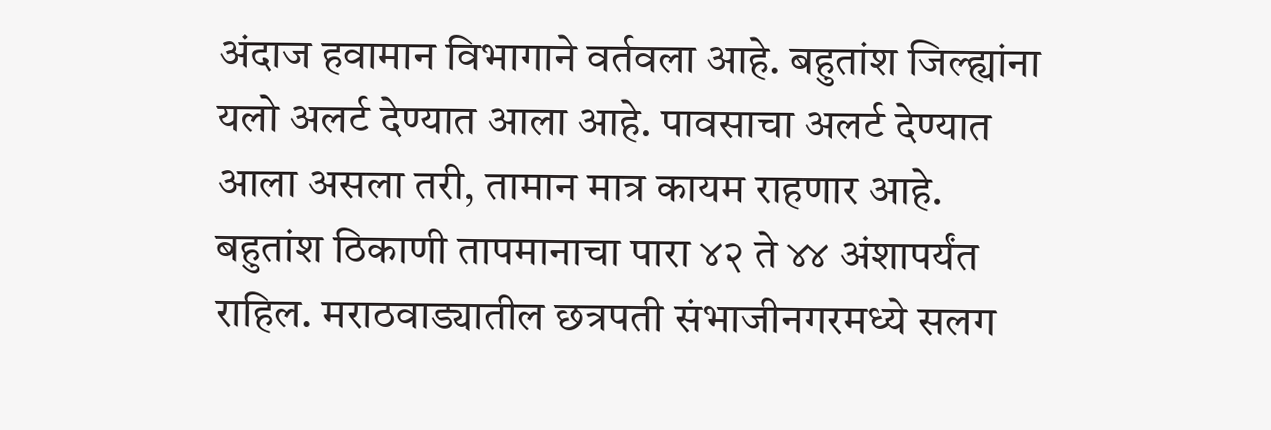अंदाज हवामान विभागाने वर्तवला आहे. बहुतांश जिल्ह्यांना यलो अलर्ट देण्यात आला आहे. पावसाचा अलर्ट देण्यात आला असला तरी, तामान मात्र कायम राहणार आहे. बहुतांश ठिकाणी तापमानाचा पारा ४२ ते ४४ अंशापर्यंत राहिल. मराठवाड्यातील छत्रपती संभाजीनगरमध्ये सलग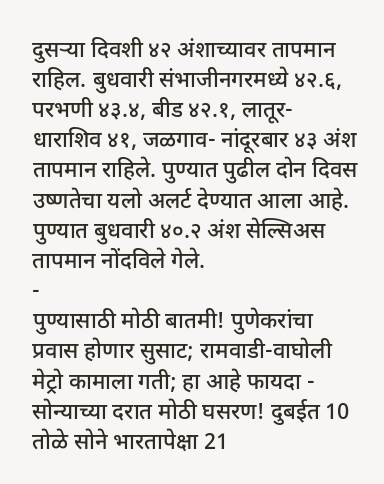दुसऱ्या दिवशी ४२ अंशाच्यावर तापमान राहिल. बुधवारी संभाजीनगरमध्ये ४२.६, परभणी ४३.४, बीड ४२.१, लातूर-धाराशिव ४१, जळगाव- नांदूरबार ४३ अंश तापमान राहिले. पुण्यात पुढील दोन दिवस उष्णतेचा यलो अलर्ट देण्यात आला आहे. पुण्यात बुधवारी ४०.२ अंश सेल्सिअस तापमान नोंदविले गेले.
-
पुण्यासाठी मोठी बातमी! पुणेकरांचा प्रवास होणार सुसाट; रामवाडी-वाघोली मेट्रो कामाला गती; हा आहे फायदा -
सोन्याच्या दरात मोठी घसरण! दुबईत 10 तोळे सोने भारतापेक्षा 21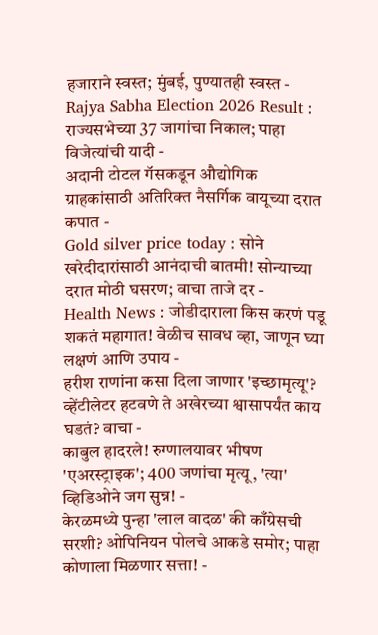हजाराने स्वस्त; मुंबई, पुण्यातही स्वस्त -
Rajya Sabha Election 2026 Result : राज्यसभेच्या 37 जागांचा निकाल; पाहा विजेत्यांची यादी -
अदानी टोटल गॅसकडून औद्योगिक ग्राहकांसाठी अतिरिक्त नैसर्गिक वायूच्या दरात कपात -
Gold silver price today : सोने खरेदीदारांसाठी आनंदाची बातमी! सोन्याच्या दरात मोठी घसरण; वाचा ताजे दर -
Health News : जोडीदाराला किस करणं पडू शकतं महागात! वेळीच सावध व्हा, जाणून घ्या लक्षणं आणि उपाय -
हरीश राणांना कसा दिला जाणार 'इच्छामृत्यू'? व्हेंटीलेटर हटवणे ते अखेरच्या श्वासापर्यंत काय घडतं? वाचा -
काबुल हादरले! रुग्णालयावर भीषण 'एअरस्ट्राइक'; 400 जणांचा मृत्यू, 'त्या' व्हिडिओने जग सुन्न! -
केरळमध्ये पुन्हा 'लाल वादळ' की काँग्रेसची सरशी? ओपिनियन पोलचे आकडे समोर; पाहा कोणाला मिळणार सत्ता! -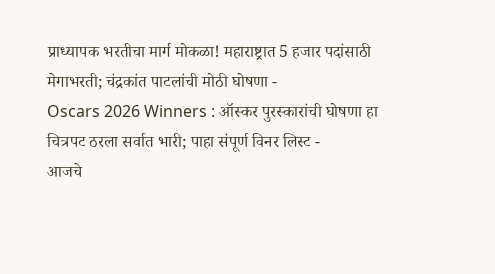प्राध्यापक भरतीचा मार्ग मोकळा! महाराष्ट्रात 5 हजार पदांसाठी मेगाभरती; चंद्रकांत पाटलांची मोठी घोषणा -
Oscars 2026 Winners : ऑस्कर पुरस्कारांची घोषणा हा चित्रपट ठरला सर्वात भारी; पाहा संपूर्ण विनर लिस्ट -
आजचे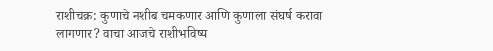राशीचक्र: कुणाचे नशीब चमकणार आणि कुणाला संघर्ष करावा लागणार? वाचा आजचे राशीभविष्य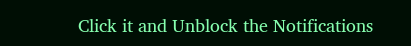Click it and Unblock the Notifications